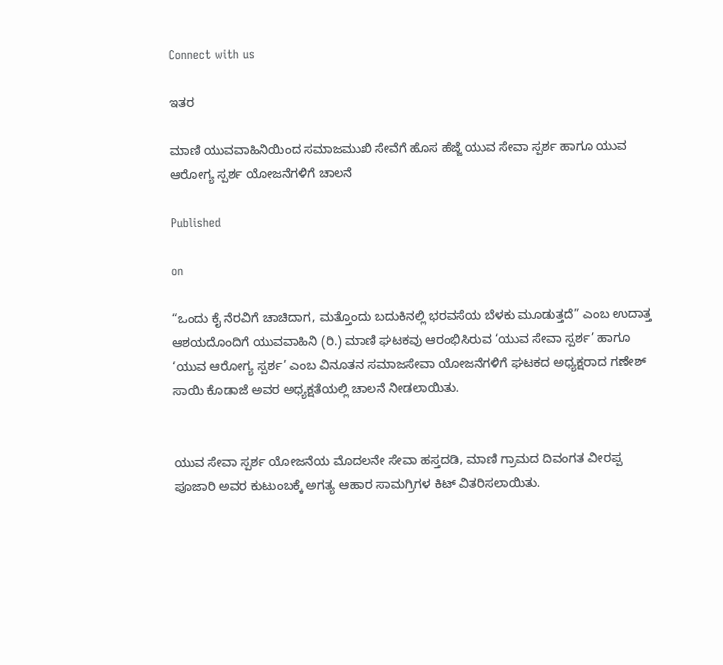Connect with us

ಇತರ

ಮಾಣಿ ಯುವವಾಹಿನಿಯಿಂದ ಸಮಾಜಮುಖಿ ಸೇವೆಗೆ ಹೊಸ ಹೆಜ್ಜೆ ಯುವ ಸೇವಾ ಸ್ಪರ್ಶ ಹಾಗೂ ಯುವ ಆರೋಗ್ಯ ಸ್ಪರ್ಶ ಯೋಜನೆಗಳಿಗೆ ಚಾಲನೆ

Published

on

“ಒಂದು ಕೈ ನೆರವಿಗೆ ಚಾಚಿದಾಗ, ಮತ್ತೊಂದು ಬದುಕಿನಲ್ಲಿ ಭರವಸೆಯ ಬೆಳಕು ಮೂಡುತ್ತದೆ” ಎಂಬ ಉದಾತ್ತ ಆಶಯದೊಂದಿಗೆ ಯುವವಾಹಿನಿ (ರಿ.) ಮಾಣಿ ಘಟಕವು ಆರಂಭಿಸಿರುವ ‘ಯುವ ಸೇವಾ ಸ್ಪರ್ಶ’ ಹಾಗೂ ‘ಯುವ ಆರೋಗ್ಯ ಸ್ಪರ್ಶ’ ಎಂಬ ವಿನೂತನ ಸಮಾಜಸೇವಾ ಯೋಜನೆಗಳಿಗೆ ಘಟಕದ ಅಧ್ಯಕ್ಷರಾದ ಗಣೇಶ್ ಸಾಯಿ ಕೊಡಾಜೆ ಅವರ ಅಧ್ಯಕ್ಷತೆಯಲ್ಲಿ ಚಾಲನೆ ನೀಡಲಾಯಿತು.


ಯುವ ಸೇವಾ ಸ್ಪರ್ಶ ಯೋಜನೆಯ ಮೊದಲನೇ ಸೇವಾ ಹಸ್ತದಡಿ, ಮಾಣಿ ಗ್ರಾಮದ ದಿವಂಗತ ವೀರಪ್ಪ ಪೂಜಾರಿ ಅವರ ಕುಟುಂಬಕ್ಕೆ ಅಗತ್ಯ ಆಹಾರ ಸಾಮಗ್ರಿಗಳ ಕಿಟ್ ವಿತರಿಸಲಾಯಿತು.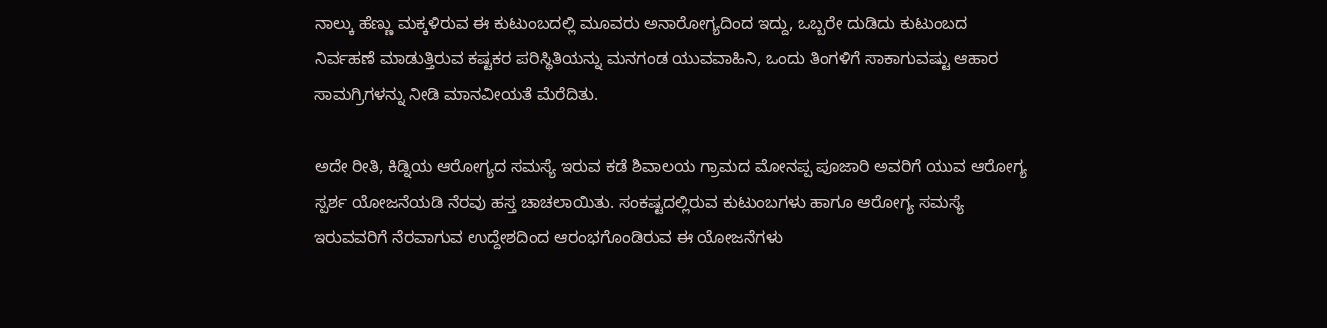ನಾಲ್ಕು ಹೆಣ್ಣು ಮಕ್ಕಳಿರುವ ಈ ಕುಟುಂಬದಲ್ಲಿ ಮೂವರು ಅನಾರೋಗ್ಯದಿಂದ ಇದ್ದು, ಒಬ್ಬರೇ ದುಡಿದು ಕುಟುಂಬದ ನಿರ್ವಹಣೆ ಮಾಡುತ್ತಿರುವ ಕಷ್ಟಕರ ಪರಿಸ್ಥಿತಿಯನ್ನು ಮನಗಂಡ ಯುವವಾಹಿನಿ, ಒಂದು ತಿಂಗಳಿಗೆ ಸಾಕಾಗುವಷ್ಟು ಆಹಾರ ಸಾಮಗ್ರಿಗಳನ್ನು ನೀಡಿ ಮಾನವೀಯತೆ ಮೆರೆದಿತು.

ಅದೇ ರೀತಿ, ಕಿಡ್ನಿಯ ಆರೋಗ್ಯದ ಸಮಸ್ಯೆ ಇರುವ ಕಡೆ ಶಿವಾಲಯ ಗ್ರಾಮದ ಮೋನಪ್ಪ ಪೂಜಾರಿ ಅವರಿಗೆ ಯುವ ಆರೋಗ್ಯ ಸ್ಪರ್ಶ ಯೋಜನೆಯಡಿ ನೆರವು ಹಸ್ತ ಚಾಚಲಾಯಿತು. ಸಂಕಷ್ಟದಲ್ಲಿರುವ ಕುಟುಂಬಗಳು ಹಾಗೂ ಆರೋಗ್ಯ ಸಮಸ್ಯೆ ಇರುವವರಿಗೆ ನೆರವಾಗುವ ಉದ್ದೇಶದಿಂದ ಆರಂಭಗೊಂಡಿರುವ ಈ ಯೋಜನೆಗಳು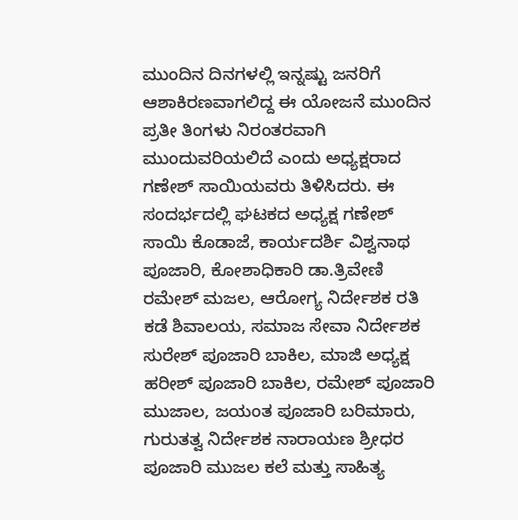ಮುಂದಿನ ದಿನಗಳಲ್ಲಿ ಇನ್ನಷ್ಟು ಜನರಿಗೆ ಆಶಾಕಿರಣವಾಗಲಿದ್ದ ಈ ಯೋಜನೆ ಮುಂದಿನ ಪ್ರತೀ ತಿಂಗಳು ನಿರಂತರವಾಗಿ ಮುಂದುವರಿಯಲಿದೆ ಎಂದು ಅಧ್ಯಕ್ಷರಾದ ಗಣೇಶ್ ಸಾಯಿಯವರು ತಿಳಿಸಿದರು. ಈ ಸಂದರ್ಭದಲ್ಲಿ ಘಟಕದ ಅಧ್ಯಕ್ಷ ಗಣೇಶ್ ಸಾಯಿ ಕೊಡಾಜೆ, ಕಾರ್ಯದರ್ಶಿ ವಿಶ್ವನಾಥ ಪೂಜಾರಿ, ಕೋಶಾಧಿಕಾರಿ ಡಾ.ತ್ರಿವೇಣಿ ರಮೇಶ್ ಮಜಲ, ಆರೋಗ್ಯ ನಿರ್ದೇಶಕ ರತಿ ಕಡೆ ಶಿವಾಲಯ, ಸಮಾಜ ಸೇವಾ ನಿರ್ದೇಶಕ ಸುರೇಶ್ ಪೂಜಾರಿ ಬಾಕಿಲ, ಮಾಜಿ ಅಧ್ಯಕ್ಷ ಹರೀಶ್ ಪೂಜಾರಿ ಬಾಕಿಲ, ರಮೇಶ್ ಪೂಜಾರಿ ಮುಜಾಲ, ಜಯಂತ ಪೂಜಾರಿ ಬರಿಮಾರು, ಗುರುತತ್ವ ನಿರ್ದೇಶಕ ನಾರಾಯಣ ಶ್ರೀಧರ ಪೂಜಾರಿ ಮುಜಲ ಕಲೆ ಮತ್ತು ಸಾಹಿತ್ಯ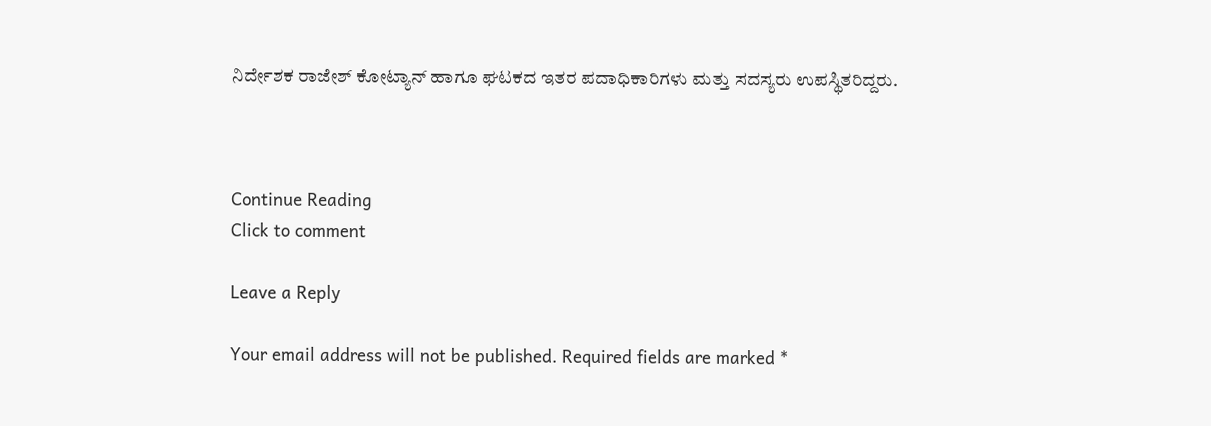ನಿರ್ದೇಶಕ ರಾಜೇಶ್ ಕೋಟ್ಯಾನ್ ಹಾಗೂ ಘಟಕದ ಇತರ ಪದಾಧಿಕಾರಿಗಳು ಮತ್ತು ಸದಸ್ಯರು ಉಪಸ್ಥಿತರಿದ್ದರು.



Continue Reading
Click to comment

Leave a Reply

Your email address will not be published. Required fields are marked *